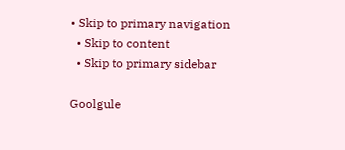• Skip to primary navigation
  • Skip to content
  • Skip to primary sidebar

Goolgule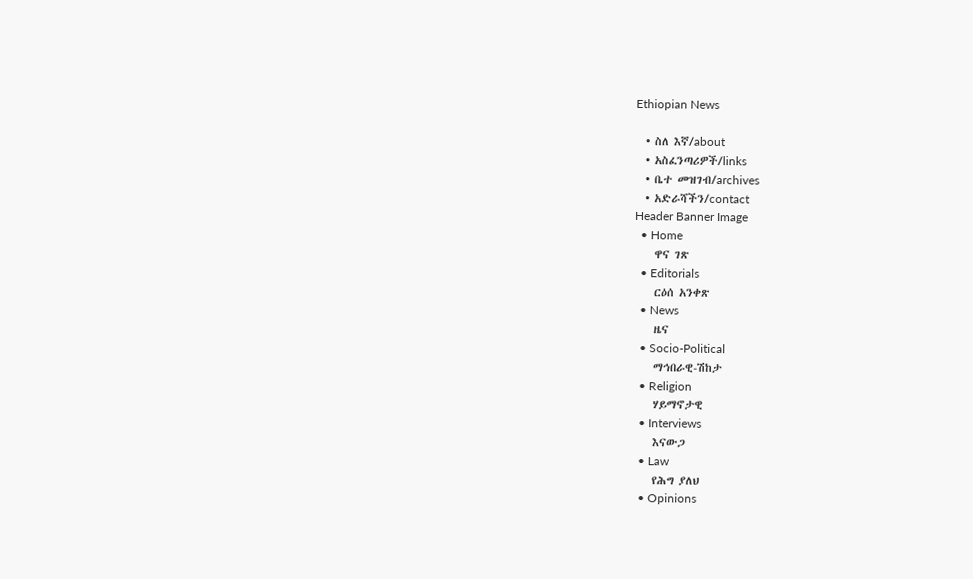Ethiopian News

  • ስለ እኛ/about
  • አስፈንጣሪዎች/links
  • ቤተ መዝገብ/archives
  • አድራሻችን/contact
Header Banner Image
  • Home
    ዋና ገጽ
  • Editorials
    ርዕሰ አንቀጽ
  • News
    ዜና
  • Socio-Political
    ማኅበራዊ-ሽከታ
  • Religion
    ሃይማኖታዊ
  • Interviews
    እናውጋ
  • Law
    የሕግ ያለህ
  • Opinions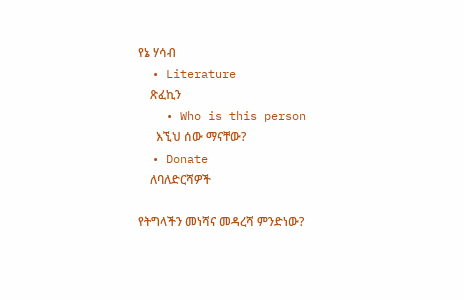የኔ ሃሳብ
  • Literature
    ጽፈኪን
    • Who is this person
      እኚህ ሰው ማናቸው?
  • Donate
    ለባለድርሻዎች

የትግላችን መነሻና መዳረሻ ምንድነው?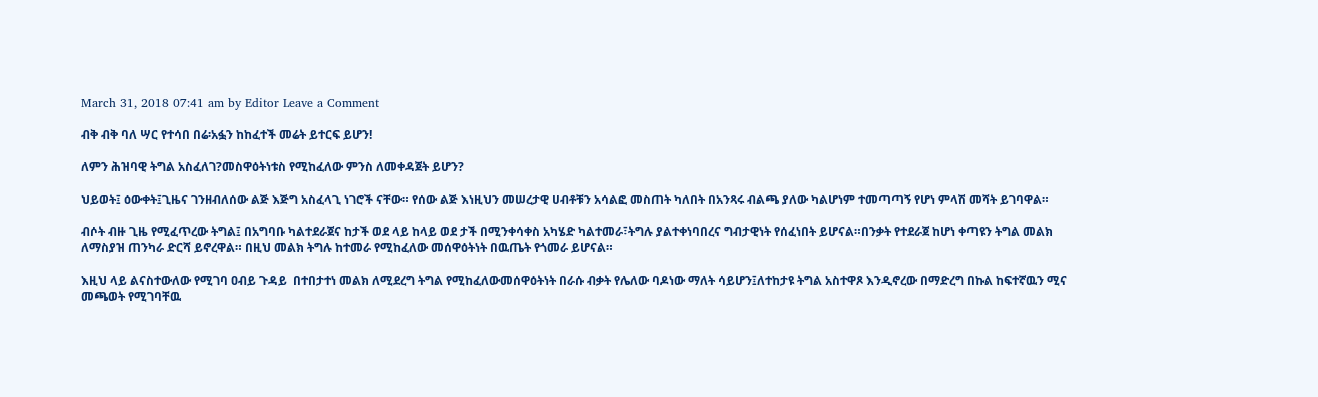March 31, 2018 07:41 am by Editor Leave a Comment

ብቅ ብቅ ባለ ሣር የተሳበ በሬ፡አፏን ከከፈተች መሬት ይተርፍ ይሆን!

ለምን ሕዝባዊ ትግል አስፈለገ?መስዋዕትነቱስ የሚከፈለው ምንስ ለመቀዳጀት ይሆን?

ህይወት፤ ዕውቀት፤ጊዜና ገንዘብለሰው ልጅ እጅግ አስፈላጊ ነገሮች ናቸው። የሰው ልጅ እነዚህን መሠረታዊ ሀብቶቹን አሳልፎ መስጠት ካለበት በአንጻሩ ብልጫ ያለው ካልሆነም ተመጣጣኝ የሆነ ምላሽ መሻት ይገባዋል።

ብሶት ብዙ ጊዜ የሚፈጥረው ትግል፤ በአግባቡ ካልተደራጀና ከታች ወደ ላይ ከላይ ወደ ታች በሚንቀሳቀስ አካሄድ ካልተመራ፣ትግሉ ያልተቀነባበረና ግብታዊነት የሰፈነበት ይሆናል።በንቃት የተደራጀ ከሆነ ቀጣዩን ትግል መልክ ለማስያዝ ጠንካራ ድርሻ ይኖረዋል። በዚህ መልክ ትግሉ ከተመራ የሚከፈለው መሰዋዕትነት በዉጤት የጎመራ ይሆናል።

እዚህ ላይ ልናስተውለው የሚገባ ዐብይ ጉዳይ  በተበታተነ መልክ ለሚደረግ ትግል የሚከፈለውመሰዋዕትነት በራሱ ብቃት የሌለው ባዶነው ማለት ሳይሆን፤ለተከታዩ ትግል አስተዋጾ እንዲኖረው በማድረግ በኩል ከፍተኛዉን ሚና መጫወት የሚገባቸዉ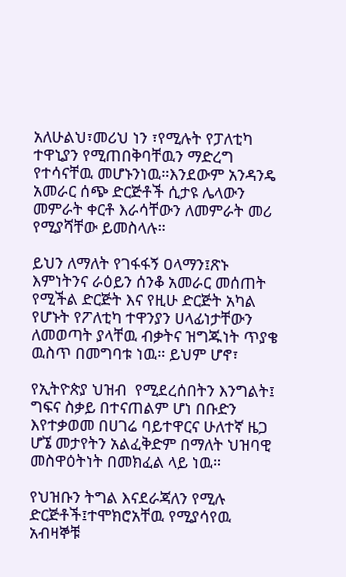አለሁልህ፣መሪህ ነን ፣የሚሉት የፓለቲካ ተዋኒያን የሚጠበቅባቸዉን ማድረግ የተሳናቸዉ መሆኑንነዉ።እንደውም አንዳንዴ አመራር ሰጭ ድርጅቶች ሲታዩ ሌላውን መምራት ቀርቶ እራሳቸውን ለመምራት መሪ የሚያሻቸው ይመስላሉ።

ይህን ለማለት የገፋፋኝ ዐላማን፤ጽኑ እምነትንና ራዕይን ሰንቆ አመራር መሰጠት የሚችል ድርጅት እና የዚሁ ድርጅት አካል የሆኑት የፖለቲካ ተዋንያን ሀላፊነታቸውን ለመወጣት ያላቸዉ ብቃትና ዝግጁነት ጥያቄ ዉስጥ በመግባቱ ነዉ። ይህም ሆኖ፣

የኢትዮጵያ ህዝብ  የሚደረሰበትን እንግልት፤ ግፍና ስቃይ በተናጠልም ሆነ በቡድን እየተቃወመ በሀገሬ ባይተዋርና ሁለተኛ ዜጋ ሆኜ መታየትን አልፈቅድም በማለት ህዝባዊ መስዋዕትነት በመክፈል ላይ ነዉ።

የህዝቡን ትግል እናደራጃለን የሚሉ ድርጅቶች፤ተሞክሮአቸዉ የሚያሳየዉ አብዛኞቹ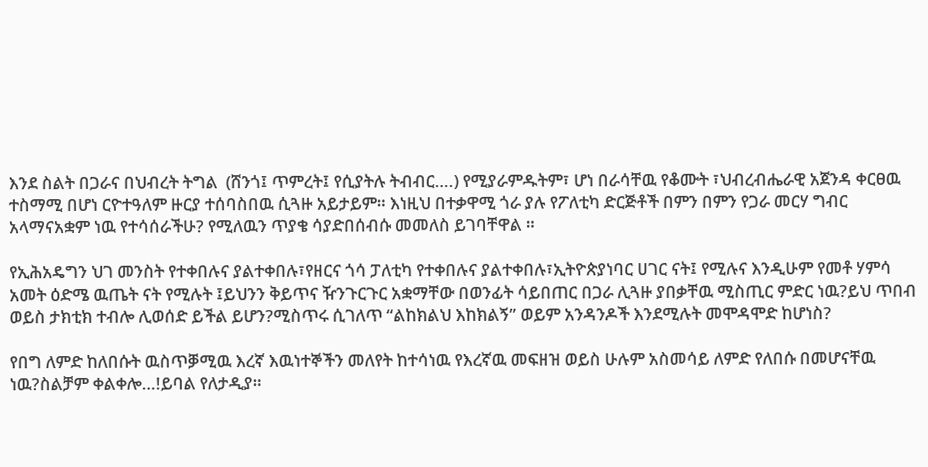እንደ ስልት በጋራና በህብረት ትግል  (ሸንጎ፤ ጥምረት፤ የሲያትሉ ትብብር….) የሚያራምዱትም፣ ሆነ በራሳቸዉ የቆሙት ፣ህብረብሔራዊ አጀንዳ ቀርፀዉ ተስማሚ በሆነ ርዮተዓለም ዙርያ ተሰባስበዉ ሲጓዙ አይታይም። እነዚህ በተቃዋሚ ጎራ ያሉ የፖለቲካ ድርጅቶች በምን በምን የጋራ መርሃ ግብር አላማናአቋም ነዉ የተሳሰራችሁ? የሚለዉን ጥያቄ ሳያድበሰብሱ መመለስ ይገባቸዋል ።

የኢሕአዴግን ህገ መንስት የተቀበሉና ያልተቀበሉ፣የዘርና ጎሳ ፓለቲካ የተቀበሉና ያልተቀበሉ፣ኢትዮጵያነባር ሀገር ናት፤ የሚሉና እንዲሁም የመቶ ሃምሳ አመት ዕድሜ ዉጤት ናት የሚሉት ፤ይህንን ቅይጥና ዥንጉርጉር አቋማቸው በወንፊት ሳይበጠር በጋራ ሊጓዙ ያበቃቸዉ ሚስጢር ምድር ነዉ?ይህ ጥበብ ወይስ ታክቲክ ተብሎ ሊወሰድ ይችል ይሆን?ሚስጥሩ ሲገለጥ “ልከክልህ እከክልኝ” ወይም አንዳንዶች እንደሚሉት መሞዳሞድ ከሆነስ?

የበግ ለምድ ከለበሱት ዉስጥቓሚዉ እረኛ እዉነተኞችን መለየት ከተሳነዉ የእረኛዉ መፍዘዝ ወይስ ሁሉም አስመሳይ ለምድ የለበሱ በመሆናቸዉ ነዉ?ስልቻም ቀልቀሎ…!ይባል የለታዲያ።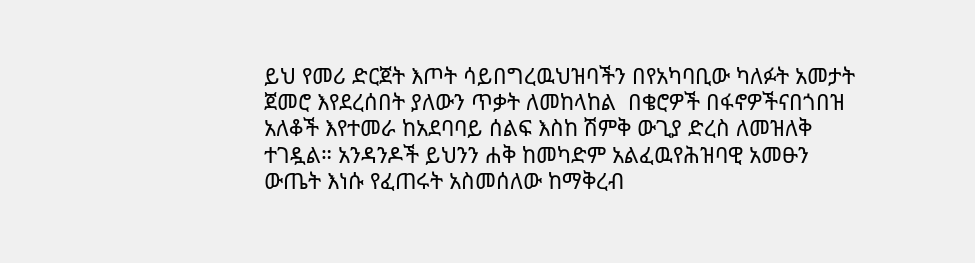ይህ የመሪ ድርጀት እጦት ሳይበግረዉህዝባችን በየአካባቢው ካለፉት አመታት ጀመሮ እየደረሰበት ያለውን ጥቃት ለመከላከል  በቄሮዎች በፋኖዎችናበጎበዝ አለቆች እየተመራ ከአደባባይ ሰልፍ እስከ ሽምቅ ውጊያ ድረስ ለመዝለቅ ተገዷል። አንዳንዶች ይህንን ሐቅ ከመካድም አልፈዉየሕዝባዊ አመፁን ውጤት እነሱ የፈጠሩት አስመሰለው ከማቅረብ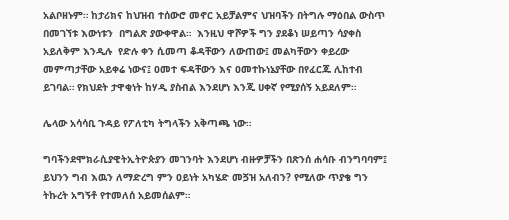አልቦዘኑም። ከታሪክና ከህዝብ ተሰውሮ መኖር አይቻልምና ህዝባችን በትግሉ ማዕበል ውስጥ በመገኘቱ እውነቱን  በግልጽ ያውቀዋል።  እንዚህ ዋሾዎች ግን ያደቆነ ሠይጣን ሳያቀስ አይለቅም እንዲሉ  የድሉ ቀን ሲመጣ ቆዳቸውን ለውጠው፤ መልካቸውን ቀይረው መምጣታቸው አይቀሬ ነውና፤ ዐመተ ፍዳቸውን እና ዐመተኩነኔያቸው በየፈርጁ ሊከተብ ይገባል። የክህደት ታዋቂነት ከሃዲ ያስብል እንደሆነ እንጂ ሀቀኛ የሚያሰኝ አይደለም።

ሌላው አሳሳቢ ጉዳይ የፖለቲካ ትግላችን አቅጣጫ ነው።

ግባችንደሞክራሲያዊትኢትዮጵያን መገንባት እንደሆነ ብዙዎቻችን በጽንሰ ሐሳቡ ብንግባባም፤ ይህንን ግብ እዉን ለማድረግ ምን ዐይነት አካሄድ መጛዝ አለብን? የሚለው ጥያቄ ግን ትኩረት አግኝቶ የተመለሰ አይመሰልም።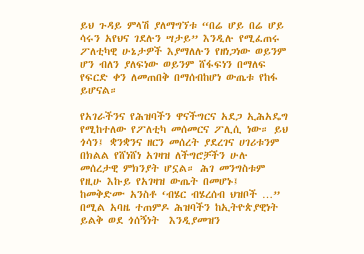ይህ ጉዳይ ምላሽ ያለማግኘቱ “በሬ ሆይ በሬ ሆይ ሳሩን አየህና ገደሉን ሣታይ” እንዲሉ የሚፈጠሩ ፖለቲካዊ ሁኔታዎች እያማለሉን የዘነጋነው ወይንም ሆን ብለን ያለፍነው ወይንም ሸፋፍነን በማለፍ የፍርድ ቀን ለመጠበቅ በማሰብከሆነ ውጤቱ የከፋ ይሆናል።

የአገራችንና የሕዝባችን ዋናችግርና አደጋ ኢሕአዴግ የሚከተለው የፖለቲካ መሰመርና ፖሊሲ ነው። ይህ ጎሳን፤ ቋንቋንና ዘርን መሰረት ያደረገና ሀገሪቱንም በክልል የሸነሸነ አገዛዝ ለችግሮቻችን ሁሉ መሰረታዊ ምክንያት ሆኗል። ሕገ መንግስቱም የዚሁ እኩይ የአገዛዝ ውጤት በመሆኑ፤ ከመቅድሙ አንስቶ ‘ብሄር ብሄረሰብ ህዝቦች …” በሚል አባዜ ተጠምዶ ሕዝባችን ከኢትዮጵያዊነት ይልቅ ወደ ጎሰኝነት  እንዲያመዝን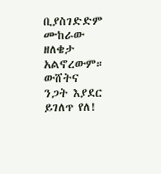ቢያስገድድም ሙከራው ዘለቄታ አልኖረውም። ውሸትና ንጋት እያደር ይገለጥ የለ!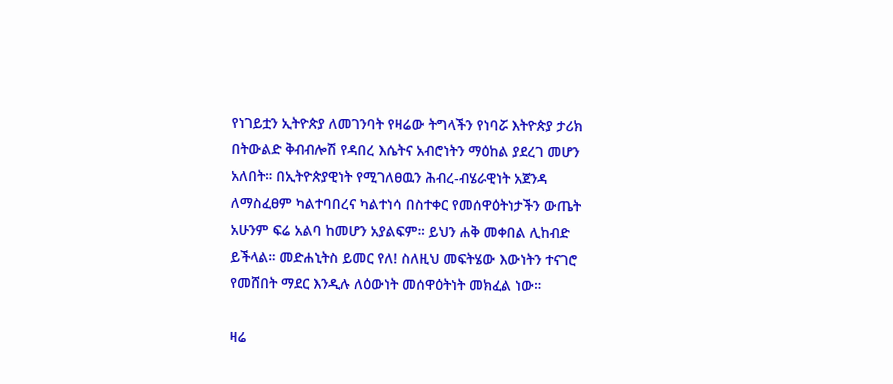የነገይቷን ኢትዮጵያ ለመገንባት የዛሬው ትግላችን የነባሯ እትዮጵያ ታሪክ በትውልድ ቅብብሎሽ የዳበረ እሴትና አብሮነትን ማዕከል ያደረገ መሆን አለበት። በኢትዮጵያዊነት የሚገለፀዉን ሕብረ-ብሄራዊነት አጀንዳ ለማስፈፀም ካልተባበረና ካልተነሳ በስተቀር የመሰዋዕትነታችን ውጤት አሁንም ፍሬ አልባ ከመሆን አያልፍም። ይህን ሐቅ መቀበል ሊከብድ ይችላል። መድሐኒትስ ይመር የለ! ስለዚህ መፍትሄው እውነትን ተናገሮ የመሸበት ማደር እንዲሉ ለዕውነት መሰዋዕትነት መክፈል ነው።

ዛሬ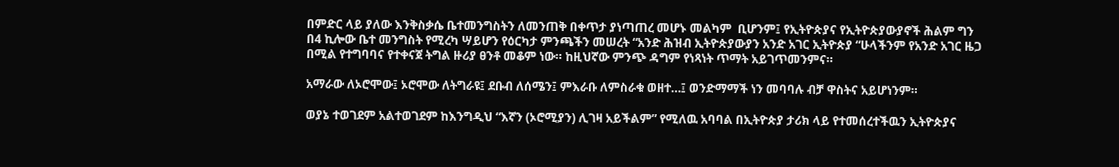በምድር ላይ ያለው እንቅስቃሴ ቤተመንግስትን ለመንጠቅ በቀጥታ ያነጣጠረ መሆኑ መልካም  ቢሆንም፤ የኢትዮጵያና የኢትዮጵያውያኖች ሕልም ግን በ4 ኪሎው ቤተ መንግስት የሚረካ ሣይሆን የዕርካታ ምንጫችን መሠረት “አንድ ሕዝብ ኢትዮጵያውያን አንድ አገር ኢትዮጵያ “ሁላችንም የአንድ አገር ዜጋ በሚል የተግባባና የተቀናጀ ትግል ዙሪያ ፀንቶ መቆም ነው። ከዚህኛው ምንጭ ዳግም የነጻነት ጥማት አይገጥመንምና።

አማራው ለኦሮሞው፤ ኦሮሞው ለትግራዩ፤ ደቡብ ለሰሜን፤ ምእራቡ ለምስራቁ ወዘተ…፤ ወንድማማች ነን መባባሉ ብቻ ዋስትና አይሆነንም።

ወያኔ ተወገደም አልተወገደም ከእንግዲህ “እኛን (ኦሮሚያን) ሊገዛ አይችልም” የሚለዉ አባባል በኢትዮጵያ ታሪክ ላይ የተመሰረተችዉን ኢትዮጵያና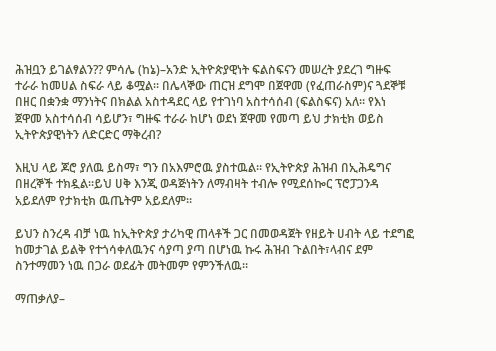ሕዝቧን ይገልፃልን?? ምሳሌ (ከኔ)–አንድ ኢትዮጵያዊነት ፍልስፍናን መሠረት ያደረገ ግዙፍ ተራራ ከመሀል ስፍራ ላይ ቆሟል። በሌላኞው ጠርዝ ደግሞ በጀዋመ (የፈጠራስም)ና ጓደኞቹ በዘር በቋንቋ ማንነትና በክልል አስተዳደር ላይ የተገነባ አስተሳሰብ (ፍልስፍና) አለ። የእነ ጀዋመ አስተሳሰብ ሳይሆን፣ ግዙፍ ተራራ ከሆነ ወደነ ጀዋመ የመጣ ይህ ታክቲክ ወይስ ኢትዮጵያዊነትን ለድርድር ማቅረብ?

እዚህ ላይ ጆሮ ያለዉ ይስማ፣ ግን በአእምሮዉ ያስተዉል። የኢትዮጵያ ሕዝብ በኢሕዴግና በዘረኞች ተክዷል።ይህ ሀቅ እንጂ ወዳጅነትን ለማብዛት ተብሎ የሚደሰኰር ፕሮፓጋንዳ አይደለም የታክቲክ ዉጤትም አይደለም።

ይህን ስንረዳ ብቻ ነዉ ከኢትዮጵያ ታሪካዊ ጠላቶች ጋር በመወዳጀት የዘይት ሀብት ላይ ተደግፎ ከመታገል ይልቅ የተጎሳቀለዉንና ሳያጣ ያጣ በሆነዉ ኩሩ ሕዝብ ጉልበት፣ላብና ደም ስንተማመን ነዉ በጋራ ወደፊት መትመም የምንችለዉ።

ማጠቃለያ–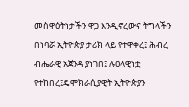መስዋዕትነታችን ዋጋ እንዲኖረውና ትግላችን በነባሯ ኢትዮጵያ ታሪክ ላይ የተዋቀረ፤ ሕብረ ብሔራዊ አጀንዳ ያነገበ፤ ሉዐላዊነቷ የተከበረ፤ዴሞክራሲያዊት ኢትዮጵያን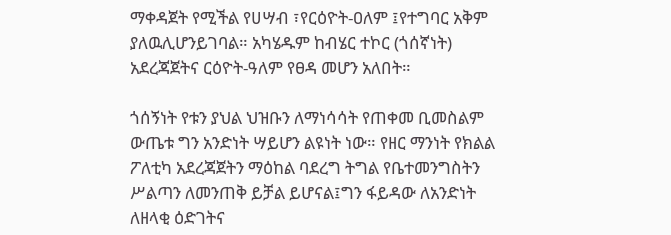ማቀዳጀት የሚችል የሀሣብ ፣የርዕዮት-ዐለም ፤የተግባር አቅም ያለዉሊሆንይገባል። አካሄዱም ከብሄር ተኮር (ጎሰኛነት) አደረጃጀትና ርዕዮት-ዓለም የፀዳ መሆን አለበት።

ጎሰኝነት የቱን ያህል ህዝቡን ለማነሳሳት የጠቀመ ቢመስልም ውጤቱ ግን አንድነት ሣይሆን ልዩነት ነው። የዘር ማንነት የክልል ፖለቲካ አደረጃጀትን ማዕከል ባደረግ ትግል የቤተመንግስትን ሥልጣን ለመንጠቅ ይቻል ይሆናል፤ግን ፋይዳው ለአንድነት ለዘላቂ ዕድገትና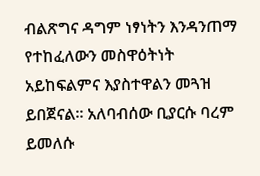ብልጽግና ዳግም ነፃነትን እንዳንጠማ የተከፈለውን መስዋዕትነት አይከፍልምና እያስተዋልን መጓዝ ይበጀናል። አለባብሰው ቢያርሱ ባረም ይመለሱ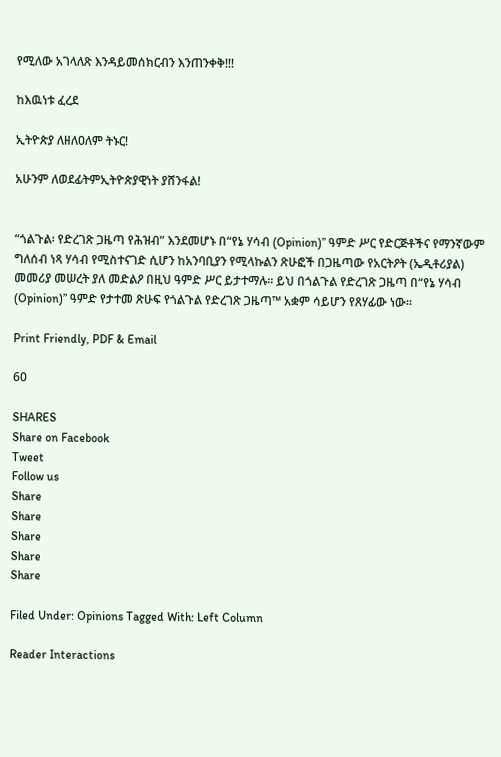የሚለው አገላለጽ እንዳይመሰክርብን እንጠንቀቅ!!!

ከእዉነቱ ፈረደ

ኢትዮጵያ ለዘለዐለም ትኑር!

አሁንም ለወደፊትምኢትዮጵያዊነት ያሸንፋል!


“ጎልጉል፡ የድረገጽ ጋዜጣ የሕዝብ” እንደመሆኑ በ“የኔ ሃሳብ (Opinion)” ዓምድ ሥር የድርጅቶችና የማንኛውም ግለሰብ ነጻ ሃሳብ የሚስተናገድ ሲሆን ከአንባቢያን የሚላኩልን ጽሁፎች በጋዜጣው የአርትዖት (ኤዲቶሪያል) መመሪያ መሠረት ያለ መድልዖ በዚህ ዓምድ ሥር ይታተማሉ። ይህ በጎልጉል የድረገጽ ጋዜጣ በ“የኔ ሃሳብ (Opinion)” ዓምድ የታተመ ጽሁፍ የጎልጉል የድረገጽ ጋዜጣ™ አቋም ሳይሆን የጸሃፊው ነው።

Print Friendly, PDF & Email

60

SHARES
Share on Facebook
Tweet
Follow us
Share
Share
Share
Share
Share

Filed Under: Opinions Tagged With: Left Column

Reader Interactions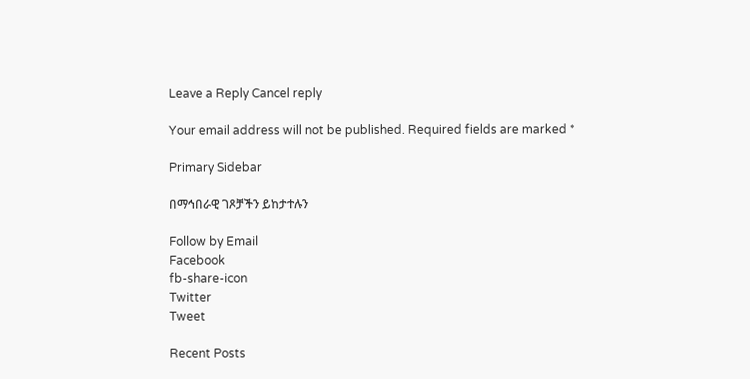Leave a Reply Cancel reply

Your email address will not be published. Required fields are marked *

Primary Sidebar

በማኅበራዊ ገጾቻችን ይከታተሉን

Follow by Email
Facebook
fb-share-icon
Twitter
Tweet

Recent Posts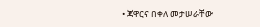• ጃዋርና በቀለ መታሠራቸው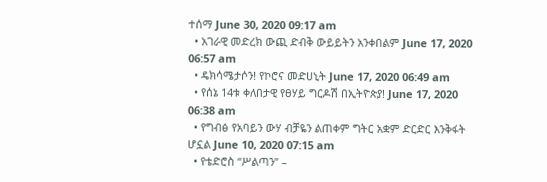ተሰማ June 30, 2020 09:17 am
  • አገራዊ መድረክ ውጪ ድብቅ ውይይትን አንቀበልም June 17, 2020 06:57 am
  • ዴክሳሜታሶን! የኮሮና መድሀኒት June 17, 2020 06:49 am
  • የሰኔ 14ቱ ቀለበታዊ የፀሃይ ግርዶሽ በኢትዮጵያ! June 17, 2020 06:38 am
  • የግብፅ የአባይን ውሃ ብቻዬን ልጠቀም ግትር አቋም ድርድር እንቅፋት ሆኗል June 10, 2020 07:15 am
  • የቴድሮስ “ሥልጣን” –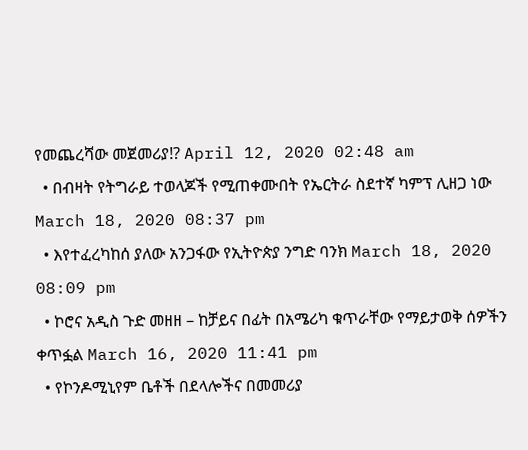የመጨረሻው መጀመሪያ!? April 12, 2020 02:48 am
  • በብዛት የትግራይ ተወላጆች የሚጠቀሙበት የኤርትራ ስደተኛ ካምፕ ሊዘጋ ነው March 18, 2020 08:37 pm
  • እየተፈረካከሰ ያለው አንጋፋው የኢትዮጵያ ንግድ ባንክ March 18, 2020 08:09 pm
  • ኮሮና አዲስ ጉድ መዘዘ – ከቻይና በፊት በአሜሪካ ቁጥራቸው የማይታወቅ ሰዎችን ቀጥፏል March 16, 2020 11:41 pm
  • የኮንዶሚኒየም ቤቶች በደላሎችና በመመሪያ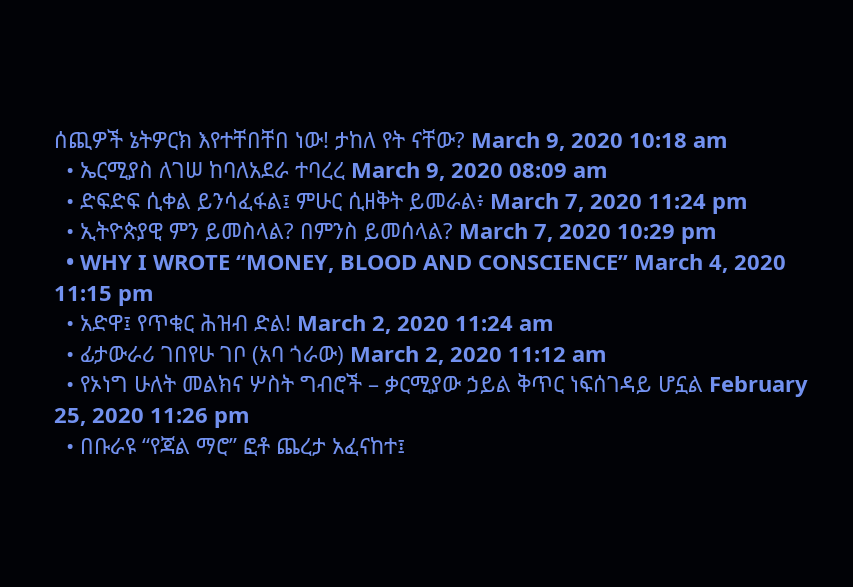ሰጪዎች ኔትዎርክ እየተቸበቸበ ነው! ታከለ የት ናቸው? March 9, 2020 10:18 am
  • ኤርሚያስ ለገሠ ከባለአደራ ተባረረ March 9, 2020 08:09 am
  • ድፍድፍ ሲቀል ይንሳፈፋል፤ ምሁር ሲዘቅት ይመራል፥ March 7, 2020 11:24 pm
  • ኢትዮጵያዊ ምን ይመስላል? በምንስ ይመሰላል? March 7, 2020 10:29 pm
  • WHY I WROTE “MONEY, BLOOD AND CONSCIENCE” March 4, 2020 11:15 pm
  • አድዋ፤ የጥቁር ሕዝብ ድል! March 2, 2020 11:24 am
  • ፊታውራሪ ገበየሁ ገቦ (አባ ጎራው) March 2, 2020 11:12 am
  • የኦነግ ሁለት መልክና ሦስት ግብሮች – ቃርሚያው ኃይል ቅጥር ነፍሰገዳይ ሆኗል February 25, 2020 11:26 pm
  • በቡራዩ “የጃል ማሮ” ፎቶ ጨረታ አፈናከተ፤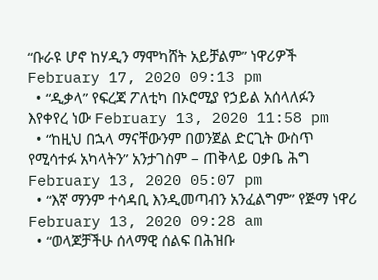“ቡራዩ ሆኖ ከሃዲን ማሞካሸት አይቻልም” ነዋሪዎች February 17, 2020 09:13 pm
  • “ዲቃላ” የፍረጃ ፖለቲካ በኦሮሚያ የኃይል አሰላለፉን እየቀየረ ነው February 13, 2020 11:58 pm
  • “ከዚህ በኋላ ማናቸውንም በወንጀል ድርጊት ውስጥ የሚሳተፉ አካላትን” አንታገስም – ጠቅላይ ዐቃቤ ሕግ February 13, 2020 05:07 pm
  • “እኛ ማንም ተሳዳቢ እንዲመጣብን አንፈልግም” የጅማ ነዋሪ February 13, 2020 09:28 am
  • “ወላጆቻችሁ ሰላማዊ ሰልፍ በሕዝቡ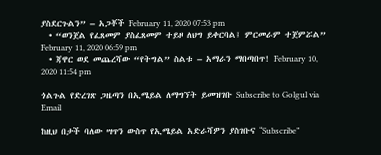ያስደርጉልን” – አጋቾች February 11, 2020 07:53 pm
  • “ወንጀል የፈጸመም ያስፈጸመም ተይዞ ለህግ ይቀርባል፤ ምርመራም ተጀምሯል” February 11, 2020 06:59 pm
  • ጃዋር ወደ መጨረሻው “የትግል” ስልቱ – አማራን ማበጣበጥ! February 10, 2020 11:54 pm

ጎልጉል የድረገጽ ጋዜጣን በኢሜይል ለማግኘት ይመዝገቡ Subscribe to Golgul via Email

ከዚህ በታች ባለው ሣጥን ውስጥ የኢሜይል አድራሻዎን ያስገቡና “Subscribe”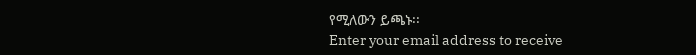የሚለውን ይጫኑ፡፡
Enter your email address to receive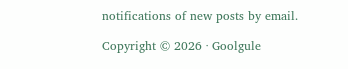notifications of new posts by email.

Copyright © 2026 · Goolgule